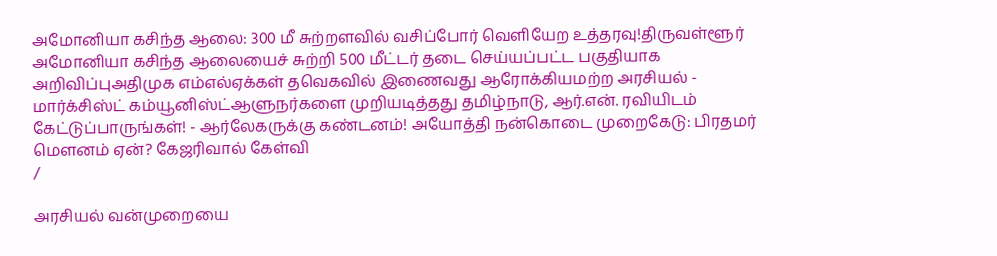அமோனியா கசிந்த ஆலை: 300 மீ சுற்றளவில் வசிப்போர் வெளியேற உத்தரவு!திருவள்ளூர் அமோனியா கசிந்த ஆலையைச் சுற்றி 500 மீட்டர் தடை செய்யப்பட்ட பகுதியாக அறிவிப்புஅதிமுக எம்எல்ஏக்கள் தவெகவில் இணைவது ஆரோக்கியமற்ற அரசியல் - மார்க்சிஸ்ட் கம்யூனிஸ்ட்ஆளுநர்களை முறியடித்தது தமிழ்நாடு, ஆர்.என். ரவியிடம் கேட்டுப்பாருங்கள்! - ஆர்லேகருக்கு கண்டனம்! அயோத்தி நன்கொடை முறைகேடு: பிரதமர் மௌனம் ஏன்? கேஜரிவால் கேள்வி
/

அரசியல் வன்முறையை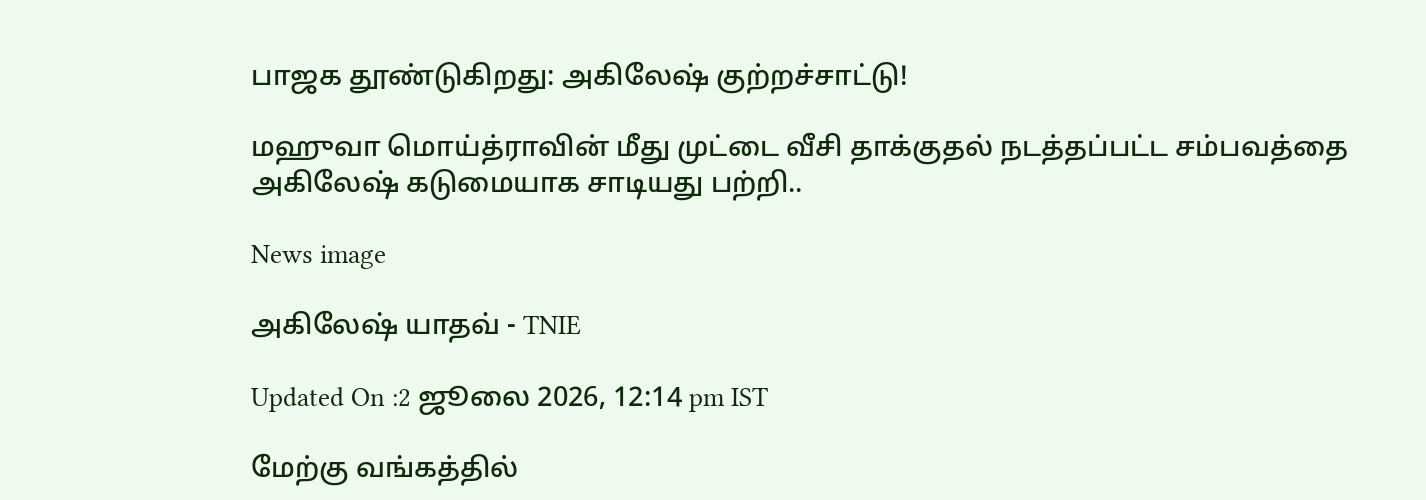பாஜக தூண்டுகிறது: அகிலேஷ் குற்றச்சாட்டு!

மஹுவா மொய்த்ராவின் மீது முட்டை வீசி தாக்குதல் நடத்தப்பட்ட சம்பவத்தை அகிலேஷ் கடுமையாக சாடியது பற்றி..

News image

அகிலேஷ் யாதவ் - TNIE

Updated On :2 ஜூலை 2026, 12:14 pm IST

மேற்கு வங்கத்தில்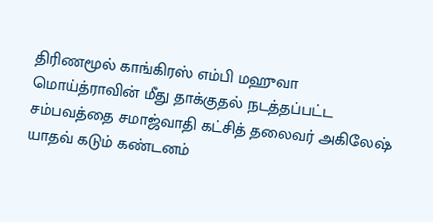திரிணமூல் காங்கிரஸ் எம்பி மஹுவா மொய்த்ராவின் மீது தாக்குதல் நடத்தப்பட்ட சம்பவத்தை சமாஜ்வாதி கட்சித் தலைவர் அகிலேஷ் யாதவ் கடும் கண்டனம்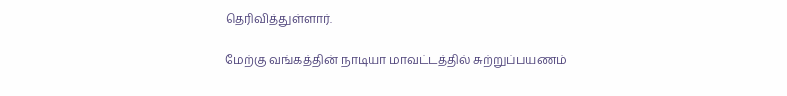தெரிவித்துள்ளார்.

மேற்கு வங்கத்தின் நாடியா மாவட்டத்தில் சுற்றுப்பயணம்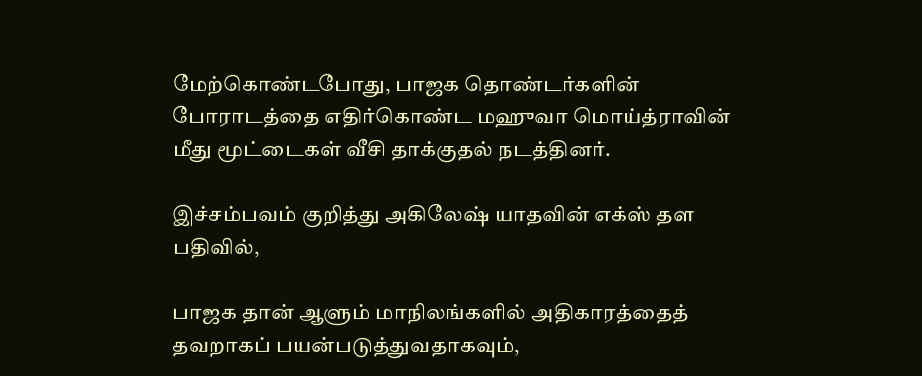மேற்கொண்டபோது, பாஜக தொண்டர்களின் போராடத்தை எதிர்கொண்ட மஹுவா மொய்த்ராவின் மீது மூட்டைகள் வீசி தாக்குதல் நடத்தினர்.

இச்சம்பவம் குறித்து அகிலேஷ் யாதவின் எக்ஸ் தள பதிவில்,

பாஜக தான் ஆளும் மாநிலங்களில் அதிகாரத்தைத் தவறாகப் பயன்படுத்துவதாகவும்,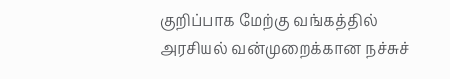குறிப்பாக மேற்கு வங்கத்தில் அரசியல் வன்முறைக்கான நச்சுச்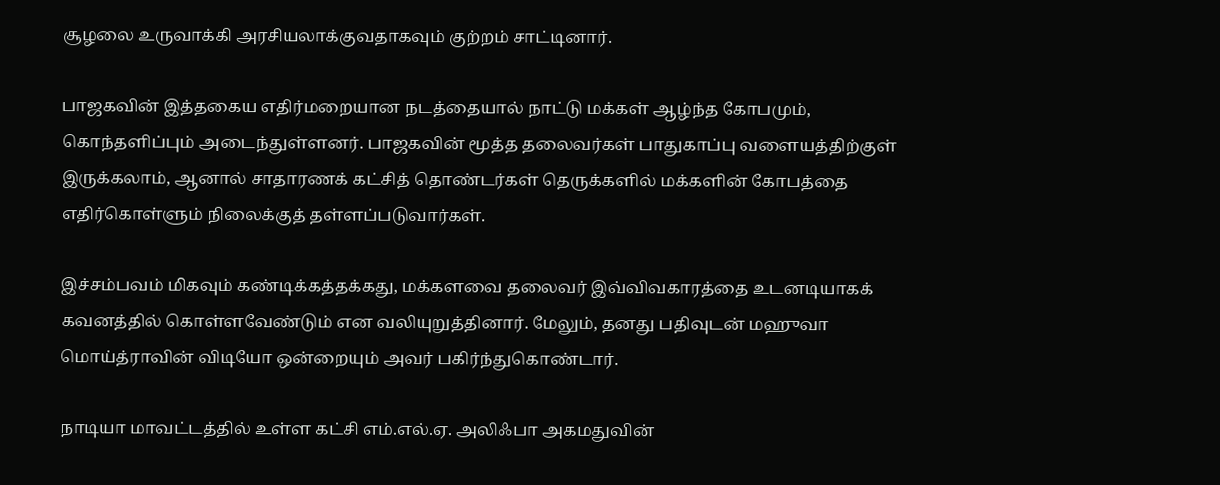சூழலை உருவாக்கி அரசியலாக்குவதாகவும் குற்றம் சாட்டினார்.

பாஜகவின் இத்தகைய எதிர்மறையான நடத்தையால் நாட்டு மக்கள் ஆழ்ந்த கோபமும், கொந்தளிப்பும் அடைந்துள்ளனர். பாஜகவின் மூத்த தலைவர்கள் பாதுகாப்பு வளையத்திற்குள் இருக்கலாம், ஆனால் சாதாரணக் கட்சித் தொண்டர்கள் தெருக்களில் மக்களின் கோபத்தை எதிர்கொள்ளும் நிலைக்குத் தள்ளப்படுவார்கள்.

இச்சம்பவம் மிகவும் கண்டிக்கத்தக்கது, மக்களவை தலைவர் இவ்விவகாரத்தை உடனடியாகக் கவனத்தில் கொள்ளவேண்டும் என வலியுறுத்தினார். மேலும், தனது பதிவுடன் மஹுவா மொய்த்ராவின் விடியோ ஒன்றையும் அவர் பகிர்ந்துகொண்டார்.

நாடியா மாவட்டத்தில் உள்ள கட்சி எம்.எல்.ஏ. அலிஃபா அகமதுவின்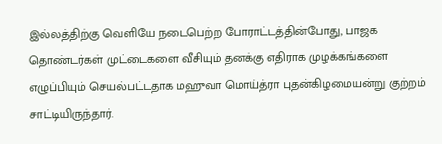இல்லத்திற்கு வெளியே நடைபெற்ற போராட்டத்தின்போது, பாஜக தொண்டர்கள் முட்டைகளை வீசியும் தனக்கு எதிராக முழக்கங்களை எழுப்பியும் செயல்பட்டதாக மஹுவா மொய்த்ரா புதன்கிழமையன்று குற்றம் சாட்டியிருந்தார்.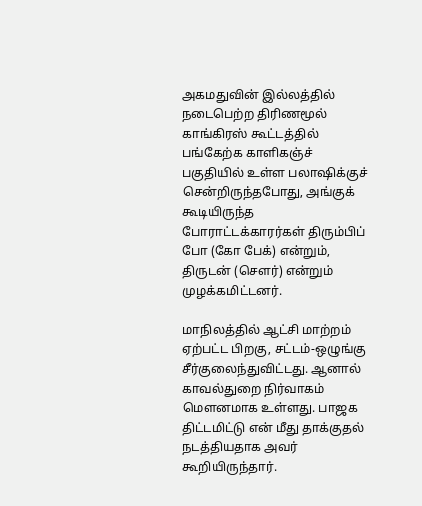அகமதுவின் இல்லத்தில் நடைபெற்ற திரிணமூல் காங்கிரஸ் கூட்டத்தில் பங்கேற்க காளிகஞ்ச் பகுதியில் உள்ள பலாஷிக்குச் சென்றிருந்தபோது, அங்குக் கூடியிருந்த போராட்டக்காரர்கள் திரும்பிப் போ (கோ பேக்) என்றும், திருடன் (சௌர்) என்றும் முழக்கமிட்டனர்.

மாநிலத்தில் ஆட்சி மாற்றம் ஏற்பட்ட பிறகு, சட்டம்-ஒழுங்கு சீர்குலைந்துவிட்டது. ஆனால் காவல்துறை நிர்வாகம் மௌனமாக உள்ளது. பாஜக திட்டமிட்டு என் மீது தாக்குதல் நடத்தியதாக அவர் கூறியிருந்தார்.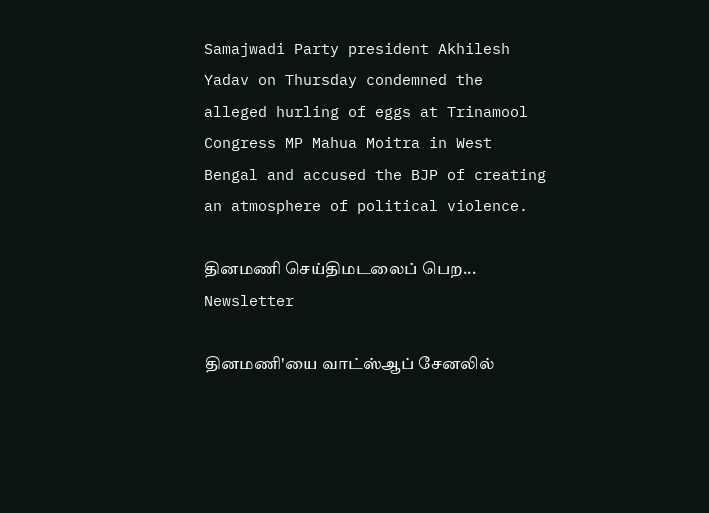Samajwadi Party president Akhilesh Yadav on Thursday condemned the alleged hurling of eggs at Trinamool Congress MP Mahua Moitra in West Bengal and accused the BJP of creating an atmosphere of political violence.

தினமணி செய்திமடலைப் பெற... Newsletter

தினமணி'யை வாட்ஸ்ஆப் சேனலில்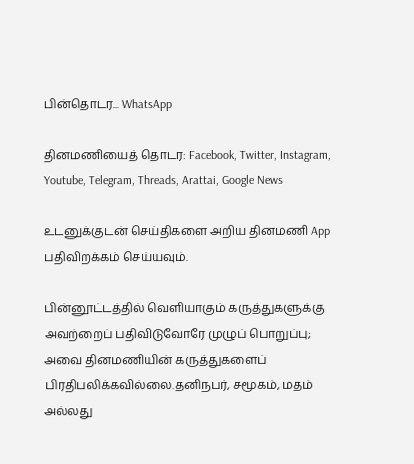பின்தொடர... WhatsApp

தினமணியைத் தொடர: Facebook, Twitter, Instagram, Youtube, Telegram, Threads, Arattai, Google News

உடனுக்குடன் செய்திகளை அறிய தினமணி App பதிவிறக்கம் செய்யவும்.

பின்னூட்டத்தில் வெளியாகும் கருத்துகளுக்கு அவற்றைப் பதிவிடுவோரே முழுப் பொறுப்பு; அவை தினமணியின் கருத்துகளைப் பிரதிபலிக்கவில்லை.தனிநபர், சமூகம், மதம் அல்லது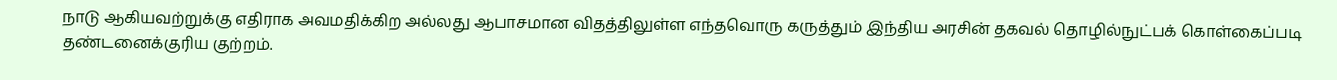நாடு ஆகியவற்றுக்கு எதிராக அவமதிக்கிற அல்லது ஆபாசமான விதத்திலுள்ள எந்தவொரு கருத்தும் இந்திய அரசின் தகவல் தொழில்நுட்பக் கொள்கைப்படி தண்டனைக்குரிய குற்றம்.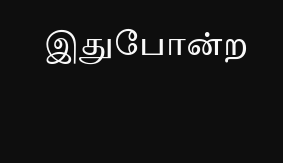இதுபோன்ற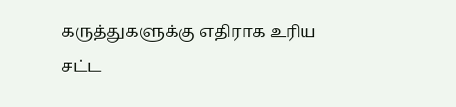கருத்துகளுக்கு எதிராக உரிய சட்ட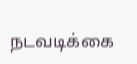நடவடிக்கை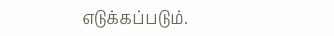எடுக்கப்படும்.